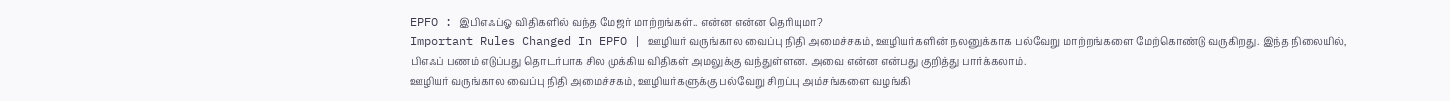EPFO : இபிஎஃப்ஓ விதிகளில் வந்த மேஜர் மாற்றங்கள்.. என்ன என்ன தெரியுமா?
Important Rules Changed In EPFO | ஊழியர் வருங்கால வைப்பு நிதி அமைச்சகம், ஊழியர்களின் நலனுக்காக பல்வேறு மாற்றங்களை மேற்கொண்டு வருகிறது. இந்த நிலையில், பிஎஃப் பணம் எடுப்பது தொடர்பாக சில முக்கிய விதிகள் அமலுக்கு வந்துள்ளன. அவை என்ன என்பது குறித்து பார்க்கலாம்.
ஊழியர் வருங்கால வைப்பு நிதி அமைச்சகம், ஊழியர்களுக்கு பல்வேறு சிறப்பு அம்சங்களை வழங்கி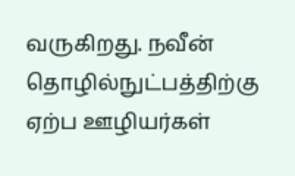வருகிறது. நவீன் தொழில்நுட்பத்திற்கு ஏற்ப ஊழியர்கள்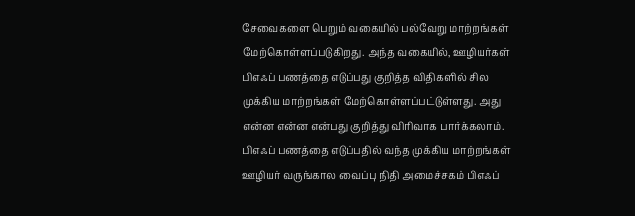சேவைகளை பெறும் வகையில் பல்வேறு மாற்றங்கள் மேற்கொள்ளப்படுகிறது. அந்த வகையில், ஊழியர்கள் பிஎஃப் பணத்தை எடுப்பது குறித்த விதிகளில் சில முக்கிய மாற்றங்கள் மேற்கொள்ளப்பட்டுள்ளது. அது என்ன என்ன என்பது குறித்து விரிவாக பார்க்கலாம்.
பிஎஃப் பணத்தை எடுப்பதில் வந்த முக்கிய மாற்றங்கள்
ஊழியர் வருங்கால வைப்பு நிதி அமைச்சகம் பிஎஃப்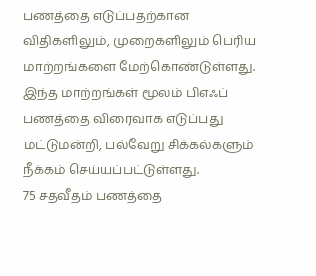பணத்தை எடுப்பதற்கான விதிகளிலும், முறைகளிலும் பெரிய மாற்றங்களை மேற்கொண்டுள்ளது. இந்த மாற்றங்கள் மூலம் பிஎஃப் பணத்தை விரைவாக எடுப்பது மட்டுமன்றி, பல்வேறு சிக்கல்களும் நீக்கம் செய்யப்பட்டுள்ளது.
75 சதவீதம் பணத்தை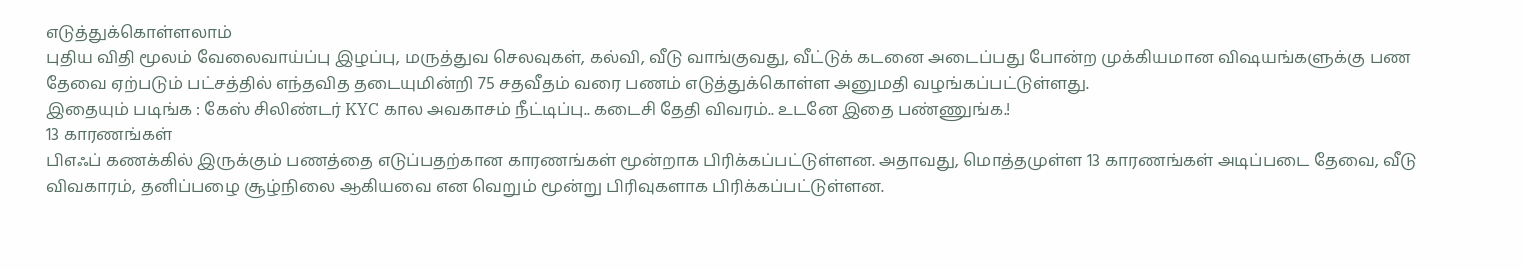எடுத்துக்கொள்ளலாம்
புதிய விதி மூலம் வேலைவாய்ப்பு இழப்பு, மருத்துவ செலவுகள், கல்வி, வீடு வாங்குவது, வீட்டுக் கடனை அடைப்பது போன்ற முக்கியமான விஷயங்களுக்கு பண தேவை ஏற்படும் பட்சத்தில் எந்தவித தடையுமின்றி 75 சதவீதம் வரை பணம் எடுத்துக்கொள்ள அனுமதி வழங்கப்பட்டுள்ளது.
இதையும் படிங்க : கேஸ் சிலிண்டர் KYC கால அவகாசம் நீட்டிப்பு.. கடைசி தேதி விவரம்.. உடனே இதை பண்ணுங்க.!
13 காரணங்கள்
பிஎஃப் கணக்கில் இருக்கும் பணத்தை எடுப்பதற்கான காரணங்கள் மூன்றாக பிரிக்கப்பட்டுள்ளன. அதாவது, மொத்தமுள்ள 13 காரணங்கள் அடிப்படை தேவை, வீடு விவகாரம், தனிப்பழை சூழ்நிலை ஆகியவை என வெறும் மூன்று பிரிவுகளாக பிரிக்கப்பட்டுள்ளன.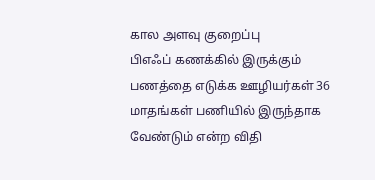கால அளவு குறைப்பு
பிஎஃப் கணக்கில் இருக்கும் பணத்தை எடுக்க ஊழியர்கள் 36 மாதங்கள் பணியில் இருந்தாக வேண்டும் என்ற விதி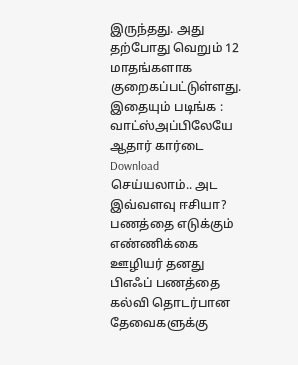இருந்தது. அது தற்போது வெறும் 12 மாதங்களாக குறைகப்பட்டுள்ளது.
இதையும் படிங்க : வாட்ஸ்அப்பிலேயே ஆதார் கார்டை Download செய்யலாம்.. அட இவ்வளவு ஈசியா?
பணத்தை எடுக்கும் எண்ணிக்கை
ஊழியர் தனது பிஎஃப் பணத்தை கல்வி தொடர்பான தேவைகளுக்கு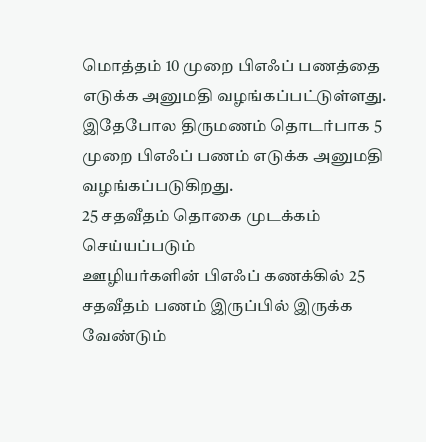மொத்தம் 10 முறை பிஎஃப் பணத்தை எடுக்க அனுமதி வழங்கப்பட்டுள்ளது. இதேபோல திருமணம் தொடர்பாக 5 முறை பிஎஃப் பணம் எடுக்க அனுமதி வழங்கப்படுகிறது.
25 சதவீதம் தொகை முடக்கம் செய்யப்படும்
ஊழியர்களின் பிஎஃப் கணக்கில் 25 சதவீதம் பணம் இருப்பில் இருக்க வேண்டும்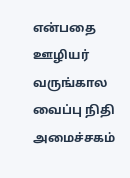என்பதை ஊழியர் வருங்கால வைப்பு நிதி அமைச்சகம்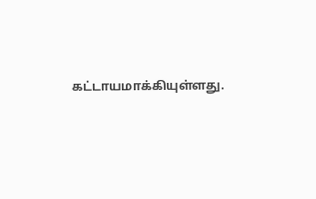கட்டாயமாக்கியுள்ளது.